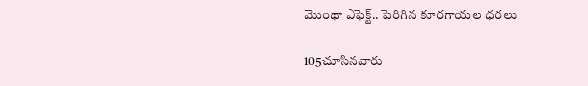మొంథా ఎఫెక్ట్.. పెరిగిన కూరగాయల ధరలు

105చూసినవారు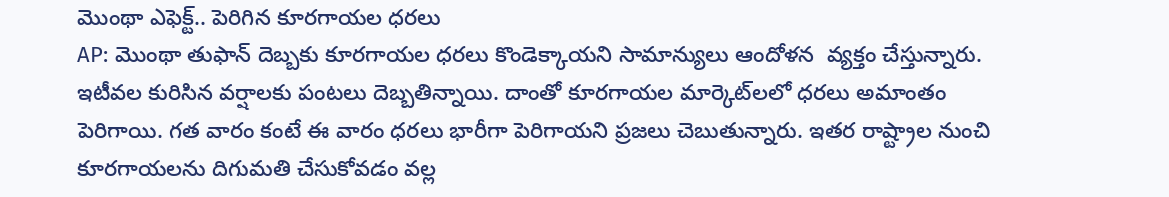మొంథా ఎఫెక్ట్.. పెరిగిన కూరగాయల ధరలు
AP: మొంథా తుఫాన్ దెబ్బకు కూరగాయల ధరలు కొండెక్కాయని సామాన్యులు ఆందోళన  వ్యక్తం చేస్తున్నారు. ఇటీవల కురిసిన వర్షాలకు పంటలు దెబ్బతిన్నాయి. దాంతో కూరగాయల మార్కెట్‌లలో ధరలు అమాంతం పెరిగాయి. గత వారం కంటే ఈ వారం ధరలు భారీగా పెరిగాయని ప్రజలు చెబుతున్నారు. ఇతర రాష్ట్రాల నుంచి కూరగాయలను దిగుమతి చేసుకోవడం వల్ల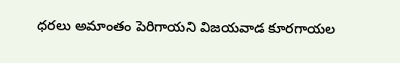ధరలు అమాంతం పెరిగాయని విజయవాడ కూరగాయల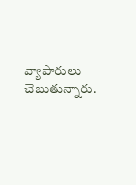వ్యాపారులు చెబుతున్నారు.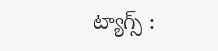ట్యాగ్స్ :